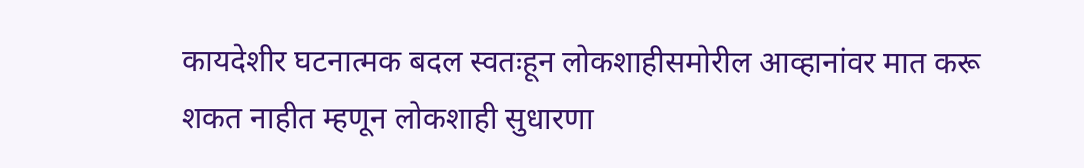कायदेशीर घटनात्मक बदल स्वतःहून लोकशाहीसमोरील आव्हानांवर मात करू शकत नाहीत म्हणून लोकशाही सुधारणा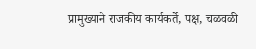प्रामुख्याने राजकीय कार्यकर्ते, पक्ष, चळवळी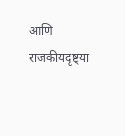आणि राजकीयदृष्ट्या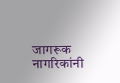जागरूक नागरिकांनी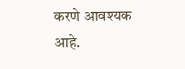करणे आवश्यक आहे.